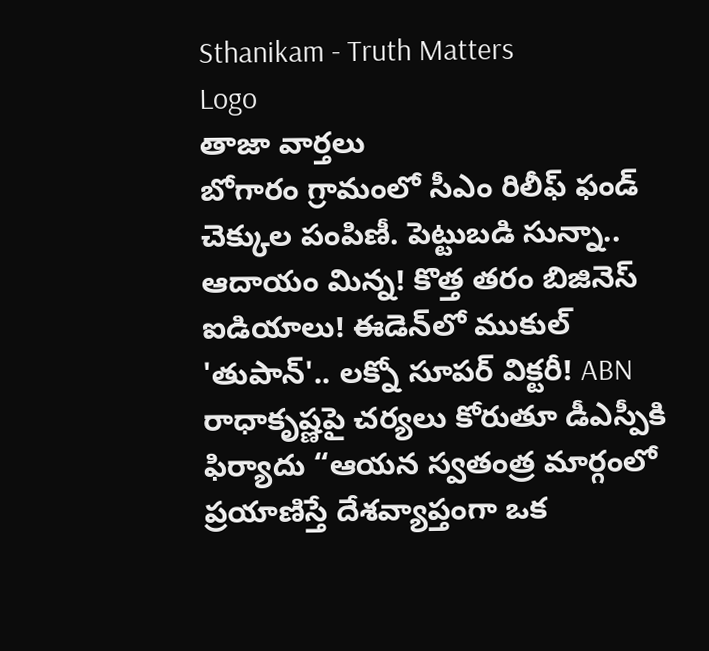Sthanikam - Truth Matters
Logo
తాజా వార్తలు
బోగారం గ్రామంలో సీఎం రిలీఫ్ ఫండ్ చెక్కుల పంపిణీ. పెట్టుబడి సున్నా.. ఆదాయం మిన్న! కొత్త తరం బిజినెస్ ఐడియాలు! ఈడెన్‌లో ముకుల్ 'తుపాన్'.. లక్నో సూపర్ విక్టరీ! ABN రాధాకృష్ణపై చర్యలు కోరుతూ డీఎస్పీకి ఫిర్యాదు “ఆయన స్వతంత్ర మార్గంలో ప్రయాణిస్తే దేశవ్యాప్తంగా ఒక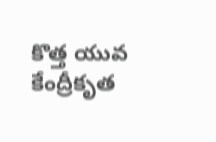కొత్త యువ కేంద్రీకృత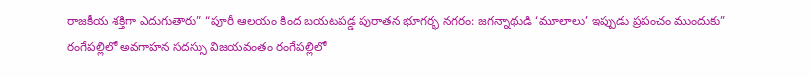రాజకీయ శక్తిగా ఎదుగుతారు” “పూరీ ఆలయం కింద బయటపడ్డ పురాతన భూగర్భ నగరం: జగన్నాథుడి ‘మూలాలు’ ఇప్పుడు ప్రపంచం ముందుకు” రంగేపల్లిలో అవగాహన సదస్సు విజయవంతం రంగేపల్లిలో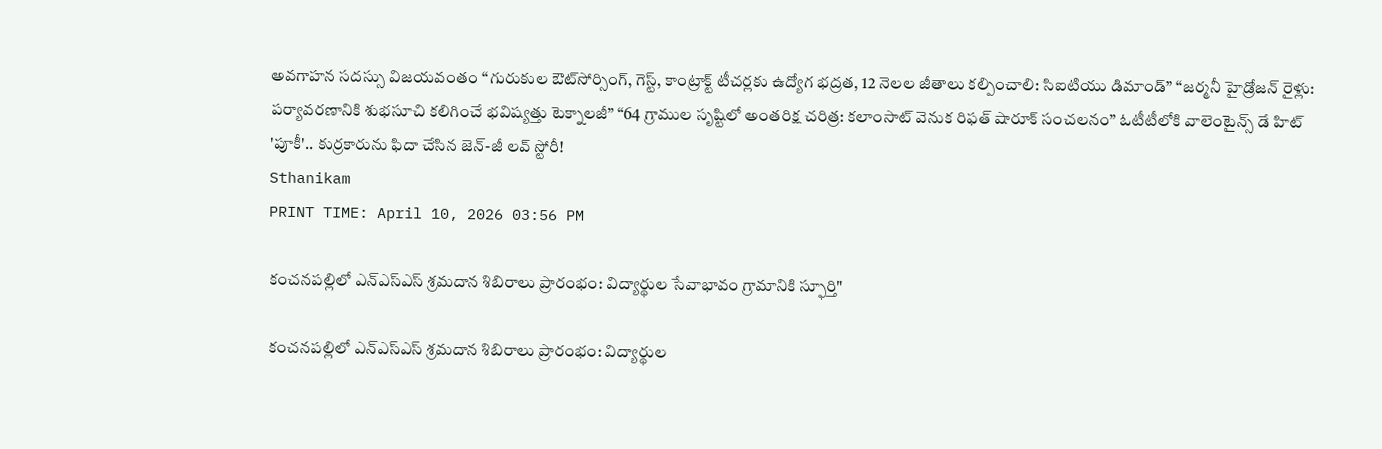అవగాహన సదస్సు విజయవంతం “గురుకుల ఔట్‌సోర్సింగ్, గెస్ట్, కాంట్రాక్ట్ టీచర్లకు ఉద్యోగ భద్రత, 12 నెలల జీతాలు కల్పించాలి: సిఐటియు డిమాండ్” “జర్మనీ హైడ్రోజన్ రైళ్లు: పర్యావరణానికి శుభసూచి కలిగించే భవిష్యత్తు టెక్నాలజీ” “64 గ్రాముల సృష్టిలో అంతరిక్ష చరిత్ర: కలాంసాట్ వెనుక రిఫత్ షారూక్ సంచలనం” ఓటీటీలోకి వాలెంటైన్స్ డే హిట్ 'పూకీ'.. కుర్రకారును ఫిదా చేసిన జెన్-జీ లవ్ స్టోరీ!
Sthanikam
PRINT TIME: April 10, 2026 03:56 PM

కంచనపల్లిలో ఎన్‌ఎస్‌ఎస్ శ్రమదాన శిబిరాలు ప్రారంభం: విద్యార్థుల సేవాభావం గ్రామానికి స్ఫూర్తి"

కంచనపల్లిలో ఎన్‌ఎస్‌ఎస్ శ్రమదాన శిబిరాలు ప్రారంభం: విద్యార్థుల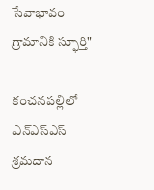సేవాభావం గ్రామానికి స్ఫూర్తి"

కంచనపల్లిలో ఎన్‌ఎస్‌ఎస్ శ్రమదాన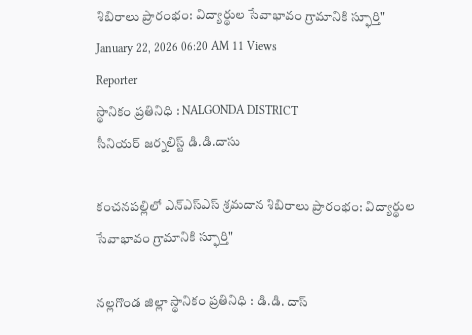శిబిరాలు ప్రారంభం: విద్యార్థుల సేవాభావం గ్రామానికి స్ఫూర్తి"
January 22, 2026 06:20 AM 11 Views
Reporter
స్థానికం ప్రతినిధి : NALGONDA DISTRICT
సీనియర్ జర్నలిస్ట్ డి.డి.దాసు

కంచనపల్లిలో ఎన్‌ఎస్‌ఎస్ శ్రమదాన శిబిరాలు ప్రారంభం: విద్యార్థుల సేవాభావం గ్రామానికి స్ఫూర్తి"

నల్లగొండ జిల్లా స్థానికం ప్రతినిధి : డి.డి. దాస్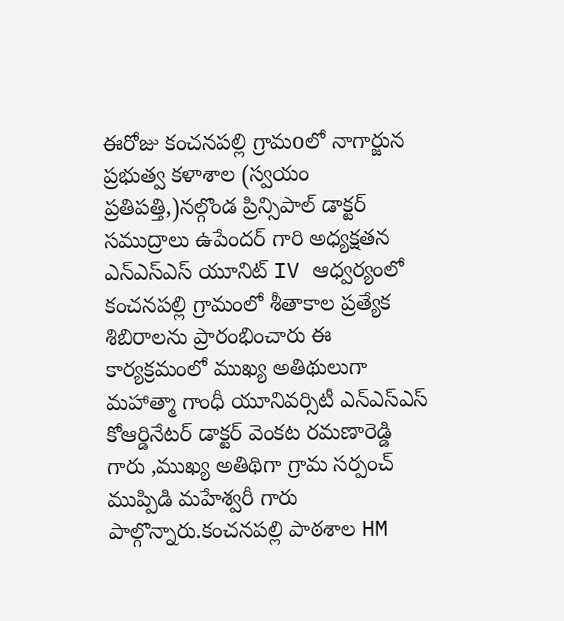ఈరోజు కంచనపల్లి గ్రామoలో నాగార్జున ప్రభుత్వ కళాశాల (స్వయం ప్రతిపత్తి,)నల్గొండ ప్రిన్సిపాల్ డాక్టర్ సముద్రాలు ఉపేందర్ గారి అధ్యక్షతన ఎన్ఎస్ఎస్ యూనిట్ IV ఆధ్వర్యంలో కంచనపల్లి గ్రామంలో శీతాకాల ప్రత్యేక శిబిరాలను ప్రారంభించారు ఈ కార్యక్రమంలో ముఖ్య అతిథులుగా మహాత్మా గాంధీ యూనివర్సిటీ ఎన్ఎస్ఎస్ కోఆర్డినేటర్ డాక్టర్ వెంకట రమణారెడ్డి గారు ,ముఖ్య అతిథిగా గ్రామ సర్పంచ్ ముప్పిడి మహేశ్వరీ గారు పాల్గొన్నారు.కంచనపల్లి పాఠశాల HM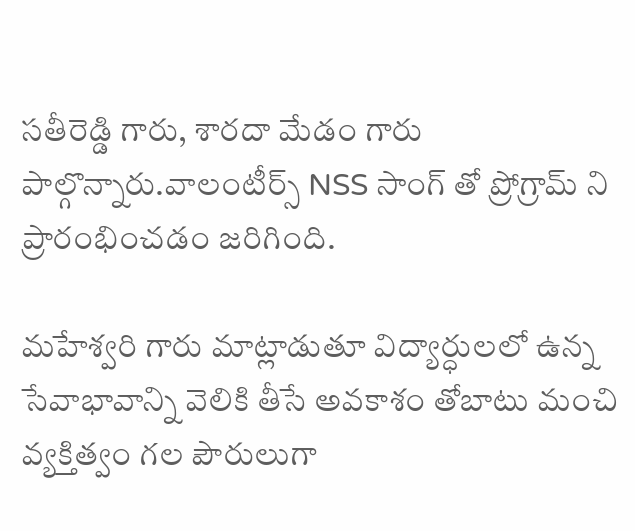సతీరెడ్డి గారు, శారదా మేడం గారు పాల్గొన్నారు.వాలంటీర్స్ NSS సాంగ్ తో ప్రోగ్రామ్ ని ప్రారంభించడం జరిగింది.

మహేశ్వరి గారు మాట్లాడుతూ విద్యార్ధులలో ఉన్న సేవాభావాన్ని వెలికి తీసే అవకాశం తోబాటు మంచి వ్యక్తిత్వం గల పౌరులుగా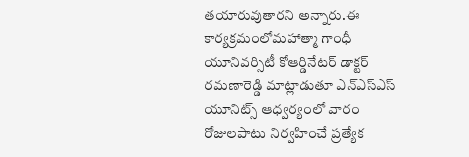తయారువుతారని అన్నారు.ఈ కార్యక్రమంలోమహాత్మా గాంధీ యూనివర్సిటీ కోఆర్డినేటర్ డాక్టర్ రమణారెడ్డి మాట్లాడుతూ ఎన్ఎస్ఎస్ యూనిట్స్ ఆధ్వర్యంలో వారం రోజులపాటు నిర్వహించే ప్రత్యేక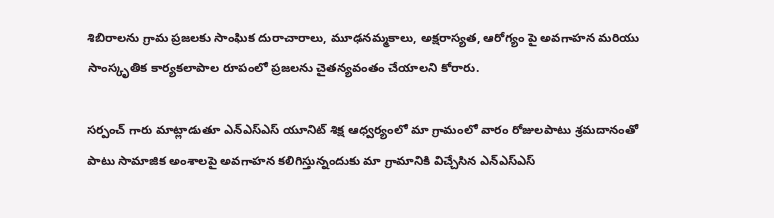శిబిరాలను గ్రామ ప్రజలకు సాంఘిక దురాచారాలు, మూఢనమ్మకాలు, అక్షరాస్యత, ఆరోగ్యం పై అవగాహన మరియు సాంస్కృతిక కార్యకలాపాల రూపంలో ప్రజలను చైతన్యవంతం చేయాలని కోరారు.

సర్పంచ్ గారు మాట్లాడుతూ ఎన్ఎస్ఎస్ యూనిట్ శిక్ష ఆధ్వర్యంలో మా గ్రామంలో వారం రోజులపాటు శ్రమదానంతో పాటు సామాజిక అంశాలపై అవగాహన కలిగిస్తున్నందుకు మా గ్రామానికి విచ్చేసిన ఎన్ఎస్ఎస్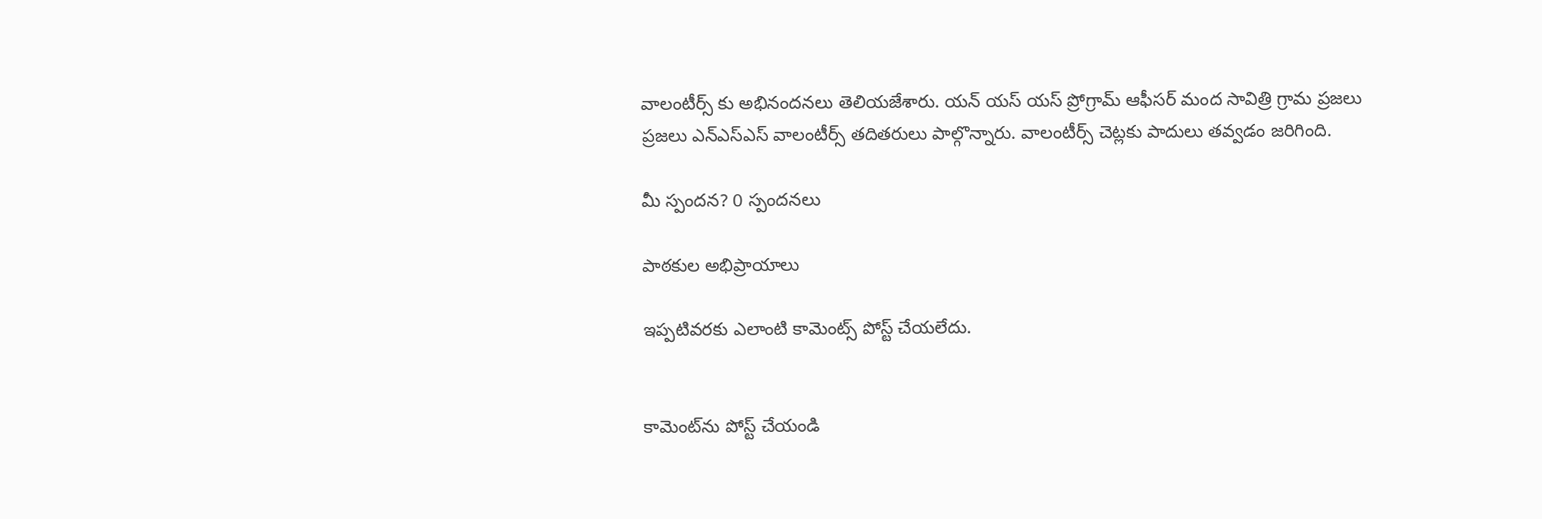వాలంటీర్స్ కు అభినందనలు తెలియజేశారు. యన్ యస్ యస్ ప్రోగ్రామ్ ఆఫీసర్ మంద సావిత్రి గ్రామ ప్రజలు ప్రజలు ఎన్ఎస్ఎస్ వాలంటీర్స్ తదితరులు పాల్గొన్నారు. వాలంటీర్స్ చెట్లకు పాదులు తవ్వడం జరిగింది.

మీ స్పందన? 0 స్పందనలు

పాఠకుల అభిప్రాయాలు

ఇప్పటివరకు ఎలాంటి కామెంట్స్ పోస్ట్ చేయలేదు.


కామెంట్‌ను పోస్ట్ చేయండి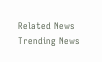Related News
Trending News